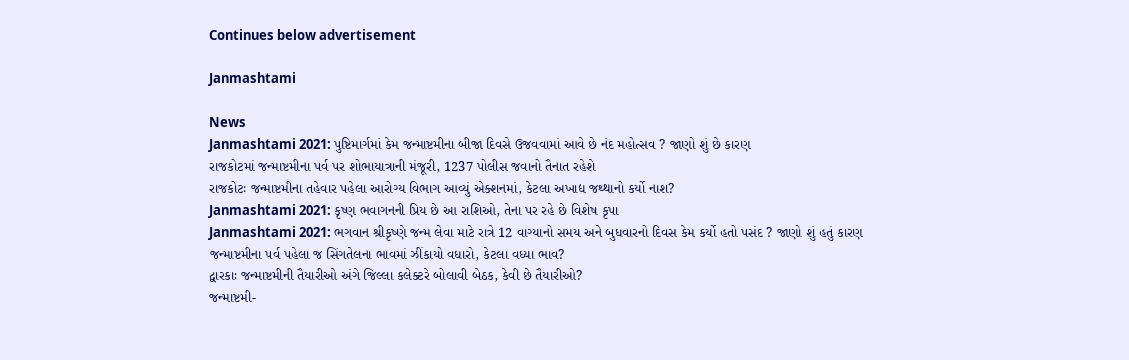Continues below advertisement

Janmashtami

News
Janmashtami 2021: પુષ્ટિમાર્ગમાં કેમ જન્માષ્ટમીના બીજા દિવસે ઉજવવામાં આવે છે નંદ મહોત્સવ ? જાણો શું છે કારણ
રાજકોટમાં જન્માષ્ટમીના પર્વ પર શોભાયાત્રાની મંજૂરી, 1237 પોલીસ જવાનો તૈનાત રહેશે
રાજકોટઃ જન્માષ્ટમીના તહેવાર પહેલા આરોગ્ય વિભાગ આવ્યું એક્શનમાં, કેટલા અખાદ્ય જથ્થાનો કર્યો નાશ?
Janmashtami 2021: કૃષ્ણ ભવાગનની પ્રિય છે આ રાશિઓ, તેના પર રહે છે વિશેષ કૃપા
Janmashtami 2021: ભગવાન શ્રીકૃષ્ણે જન્મ લેવા માટે રાત્રે 12 વાગ્યાનો સમય અને બુધવારનો દિવસ કેમ કર્યો હતો પસંદ ? જાણો શું હતું કારણ
જન્માષ્ટમીના પર્વ પહેલા જ સિંગતેલના ભાવમાં ઝીંકાયો વધારો, કેટલા વધ્યા ભાવ?
દ્વારકાઃ જન્માષ્ટમીની તૈયારીઓ અંગે જિલ્લા કલેક્ટરે બોલાવી બેઠક, કેવી છે તૈયારીઓ?
જન્માષ્ટમી-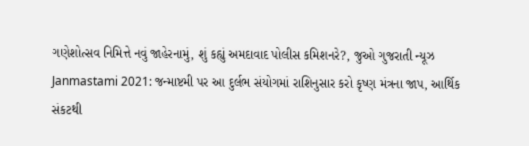ગણેશોત્સવ નિમિત્તે નવું જાહેરનામું, શું કહ્યું અમદાવાદ પોલીસ કમિશનરે?, જુઓ ગુજરાતી ન્યૂઝ
Janmastami 2021: જન્માષ્ટમી પર આ દુર્લભ સંયોગમાં રાશિનુસાર કરો કૃષ્ણ મંત્રના જાપ, આર્થિક સંકટથી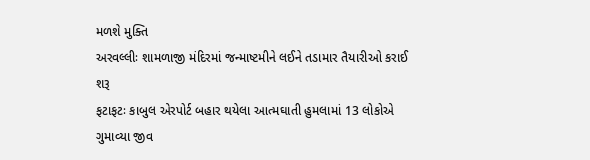મળશે મુક્તિ
અરવલ્લીઃ શામળાજી મંદિરમાં જન્માષ્ટમીને લઈને તડામાર તૈયારીઓ કરાઈ શરૂ
ફટાફટઃ કાબુલ એરપોર્ટ બહાર થયેલા આત્મઘાતી હુમલામાં 13 લોકોએ ગુમાવ્યા જીવ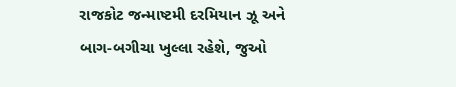રાજકોટ જન્માષ્ટમી દરમિયાન ઝૂ અને બાગ-બગીચા ખુલ્લા રહેશે, જુઓ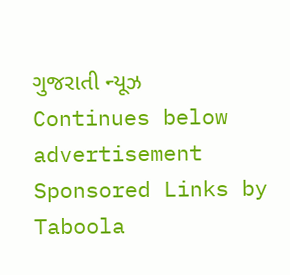ગુજરાતી ન્યૂઝ
Continues below advertisement
Sponsored Links by Taboola